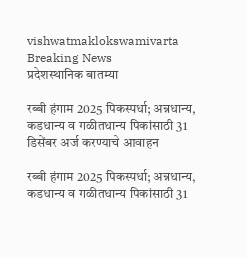vishwatmaklokswamivarta
Breaking News
प्रदेशस्थानिक बातम्या

रब्बी हंगाम 2025 पिकस्पर्धा; अन्नधान्य, कडधान्य व गळीतधान्य पिकांसाठी 31 डिसेंबर अर्ज करण्याचे आवाहन

रब्बी हंगाम 2025 पिकस्पर्धा; अन्नधान्य, कडधान्य व गळीतधान्य पिकांसाठी 31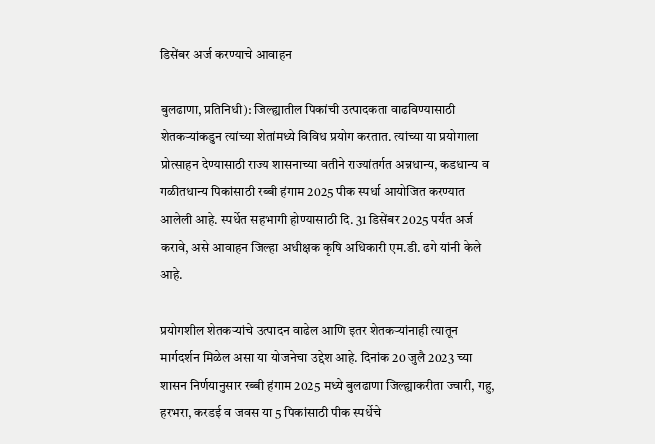डिसेंबर अर्ज करण्याचे आवाहन

बुलढाणा, प्रतिनिधी): जिल्ह्यातील पिकांची उत्पादकता वाढविण्यासाठी शेतकऱ्यांकडुन त्यांच्या शेतांमध्ये विविध प्रयोग करतात. त्यांच्या या प्रयोगाला प्रोत्साहन देण्यासाठी राज्य शासनाच्या वतीने राज्यांतर्गत अन्नधान्य, कडधान्य व गळीतधान्य पिकांसाठी रब्बी हंगाम 2025 पीक स्पर्धा आयोजित करण्यात आलेली आहे. स्पर्धेत सहभागी होण्यासाठी दि. 31 डिसेंबर 2025 पर्यंत अर्ज करावे, असे आवाहन जिल्हा अधीक्षक कृषि अधिकारी एम.डी. ढगे यांनी केले आहे.

प्रयोगशील शेतकऱ्यांचे उत्पादन वाढेल आणि इतर शेतकऱ्यांनाही त्यातून मार्गदर्शन मिळेल असा या योजनेचा उद्देश आहे. दिनांक 20 जुलै 2023 च्या शासन निर्णयानुसार रब्बी हंगाम 2025 मध्ये बुलढाणा जिल्ह्याकरीता ज्वारी, गहु, हरभरा, करडई व जवस या 5 पिकांसाठी पीक स्पर्धेचे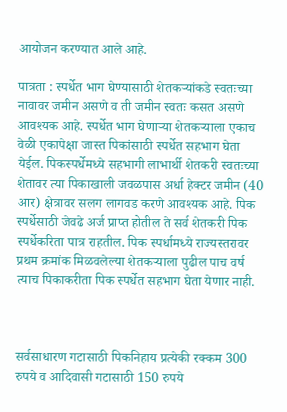आयोजन करण्यात आले आहे.

पात्रता : स्पर्धेत भाग घेण्यासाठी शेतकऱ्यांकडे स्वतःच्या नावावर जमीन असणे व ती जमीन स्वतः कसत असणे आवश्यक आहे. स्पर्धेत भाग घेणाऱ्या शेतकऱ्याला एकाच वेळी एकापेक्षा जास्त पिकांसाठी स्पर्धेत सहभाग घेता येईल. पिकस्पर्धेमध्ये सहभागी लाभार्थी शेतकरी स्वतःच्या शेतावर त्या पिकाखाली जवळपास अर्धा हेक्टर जमीन (40 आर) क्षेत्रावर सलग लागवड करणे आवश्यक आहे. पिक स्पर्धेसाठी जेवढे अर्ज प्राप्त होतील ते सर्व शेतकरी पिक स्पर्धेकरिता पात्र राहतील. पिक स्पर्धामध्ये राज्यस्तरावर प्रथम क्रमांक मिळवलेल्या शेतकऱ्याला पुढील पाच वर्ष त्याच पिकाकरीता पिक स्पर्धेत सहभाग घेता येणार नाही.



सर्वसाधारण गटासाठी पिकनिहाय प्रत्येकी रक्कम 300 रुपये व आदिवासी गटासाठी 150 रुपये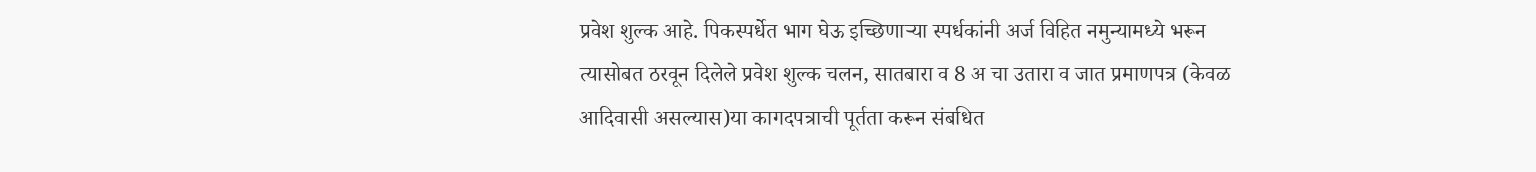प्रवेश शुल्क आहे. पिकस्पर्धेत भाग घेऊ इच्छिणाऱ्या स्पर्धकांनी अर्ज विहित नमुन्यामध्ये भरून त्यासोबत ठरवून दिलेले प्रवेश शुल्क चलन, सातबारा व 8 अ चा उतारा व जात प्रमाणपत्र (केवळ आदिवासी असल्यास)या कागदपत्राची पूर्तता करून संबधित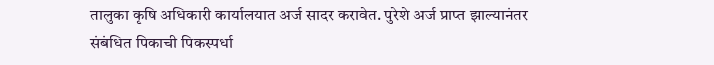तालुका कृषि अधिकारी कार्यालयात अर्ज सादर करावेत. पुरेशे अर्ज प्राप्त झाल्यानंतर संबंधित पिकाची पिकस्पर्धा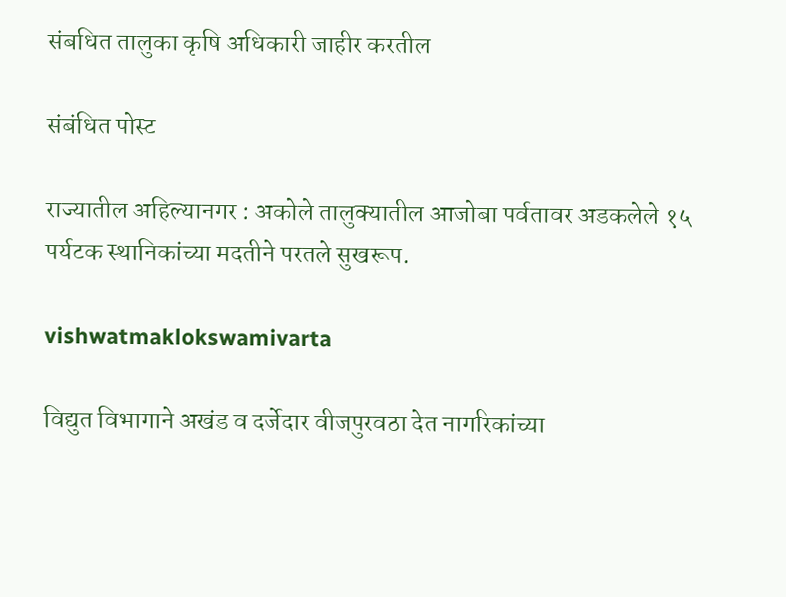संबधित तालुका कृषि अधिकारी जाहीर करतील

संबंधित पोस्ट

राज्यातील अहिल्यानगर : अकोले तालुक्यातील आजोबा पर्वतावर अडकलेले १५ पर्यटक स्थानिकांच्या मदतीने परतले सुखरूप.

vishwatmaklokswamivarta

विद्युत विभागाने अखंड व दर्जेदार वीजपुरवठा देत नागरिकांच्या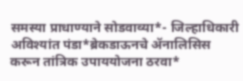समस्या प्राधाण्याने सोडवाव्या*- जिल्हाधिकारी अविश्यांत पंडा*ब्रेकडाऊनचे ॲनालिसिस करून तांत्रिक उपाययोजना ठरवा*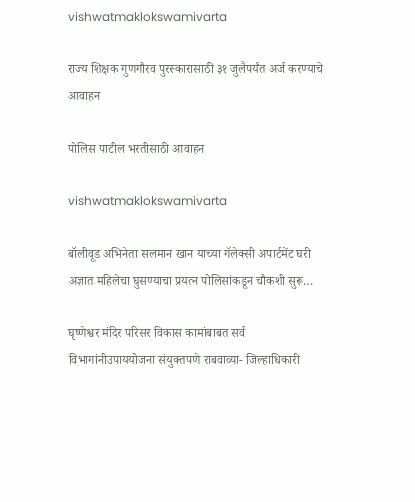vishwatmaklokswamivarta

राज्य शिक्षक गुणगौरव पुरस्कारासाठी ३१ जुलैपर्यंत अर्ज करण्याचे आवाहन

पोलिस पाटील भरतीसाठी आवाहन

vishwatmaklokswamivarta

बॉलीवूड अभिनेता सलमान खान याच्या गॅलेक्सी अपार्टमेंट घरी अज्ञात महिलेचा घुसण्याचा प्रयत्न पोलिसांकडून चौकशी सुरू…

घृष्णेश्वर मंदिर परिसर विकास कामांबाबत सर्व विभागांनीउपाययोजना संयुक्तपणे राबवाव्या- जिल्हाधिकारी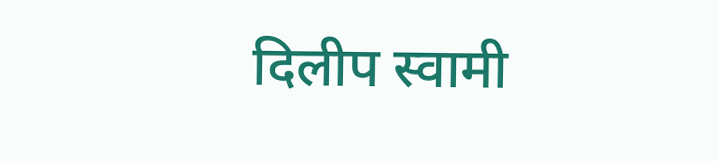दिलीप स्वामी